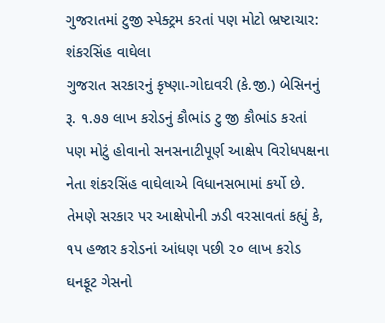ગુજરાતમાં ટુજી સ્પેક્ટ્રમ કરતાં પણ મોટો ભ્રષ્ટાચાર: શંકરસિંહ વાઘેલા
ગુજરાત સરકારનું કૃષ્ણા-ગોદાવરી (કે.જી.) બેસિનનું રૂ. ૧.૭૭ લાખ કરોડનું કૌભાંડ ટુ જી કૌભાંડ કરતાં પણ મોટું હોવાનો સનસનાટીપૂર્ણ આક્ષેપ વિરોધપક્ષના નેતા શંકરસિંહ વાઘેલાએ વિધાનસભામાં કર્યો છે. તેમણે સરકાર પર આક્ષેપોની ઝડી વરસાવતાં કહ્યું કે, ૧પ હજાર કરોડનાં આંધણ પછી ૨૦ લાખ કરોડ ઘનફૂટ ગેસનો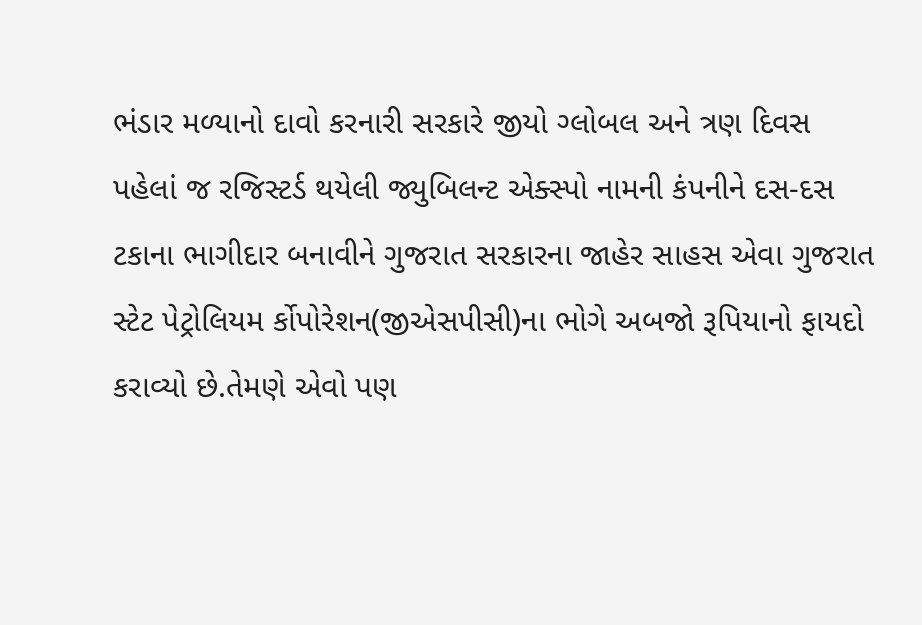ભંડાર મળ્યાનો દાવો કરનારી સરકારે જીયો ગ્લોબલ અને ત્રણ દિવસ પહેલાં જ રજિસ્ટર્ડ થયેલી જ્યુબિલન્ટ એક્સ્પો નામની કંપનીને દસ-દસ ટકાના ભાગીદાર બનાવીને ગુજરાત સરકારના જાહેર સાહસ એવા ગુજરાત સ્ટેટ પેટ્રોલિયમ ર્કોપોરેશન(જીએસપીસી)ના ભોગે અબજો રૂપિયાનો ફાયદો કરાવ્યો છે.તેમણે એવો પણ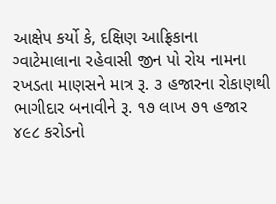આક્ષેપ કર્યો કે, દક્ષિણ આફ્રિકાના ગ્વાટેમાલાના રહેવાસી જીન પો રોય નામના રખડતા માણસને માત્ર રૂ. ૩ હજારના રોકાણથી ભાગીદાર બનાવીને રૂ. ૧૭ લાખ ૭૧ હજાર ૪૯૮ કરોડનો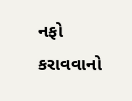નફો કરાવવાનો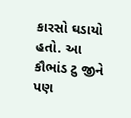કારસો ઘડાયો હતો. આ કૌભાંડ ટુ જીને પણ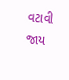વટાવી જાય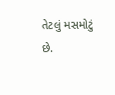તેટલું મસમોટું છે.